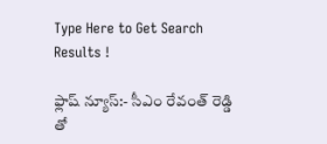Type Here to Get Search Results !

ఫ్లాష్ న్యూస్:- సీఎం రేవంత్‌ రెడ్డి తో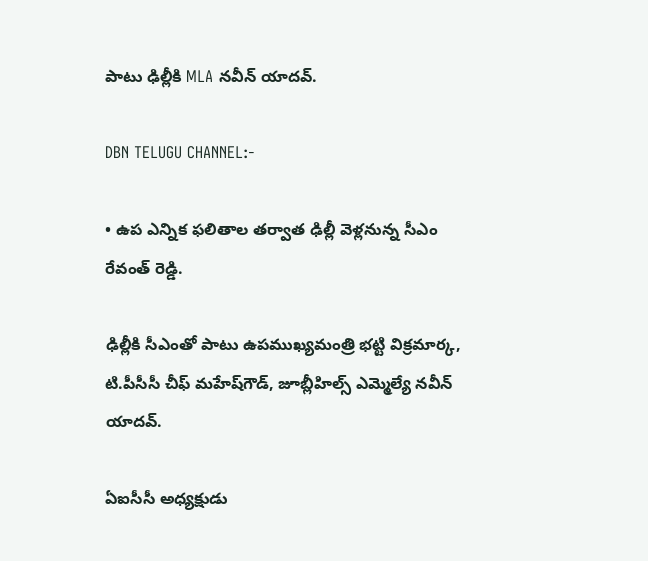పాటు ఢిల్లీకి MLA నవీన్‌ యాదవ్.

DBN TELUGU CHANNEL:-

• ఉప ఎన్నిక ఫలితాల తర్వాత ఢిల్లీ వెళ్లనున్న సీఎం రేవంత్‌ రెడ్డి.

ఢిల్లీకి సీఎంతో పాటు ఉపముఖ్యమంత్రి భట్టి విక్రమార్క, టి.పీసీసీ చీఫ్‌ మహేష్‌గౌడ్‌, జూబ్లీహిల్స్ ఎమ్మెల్యే నవీన్ యాదవ్.

ఏఐసీసీ అధ్యక్షుడు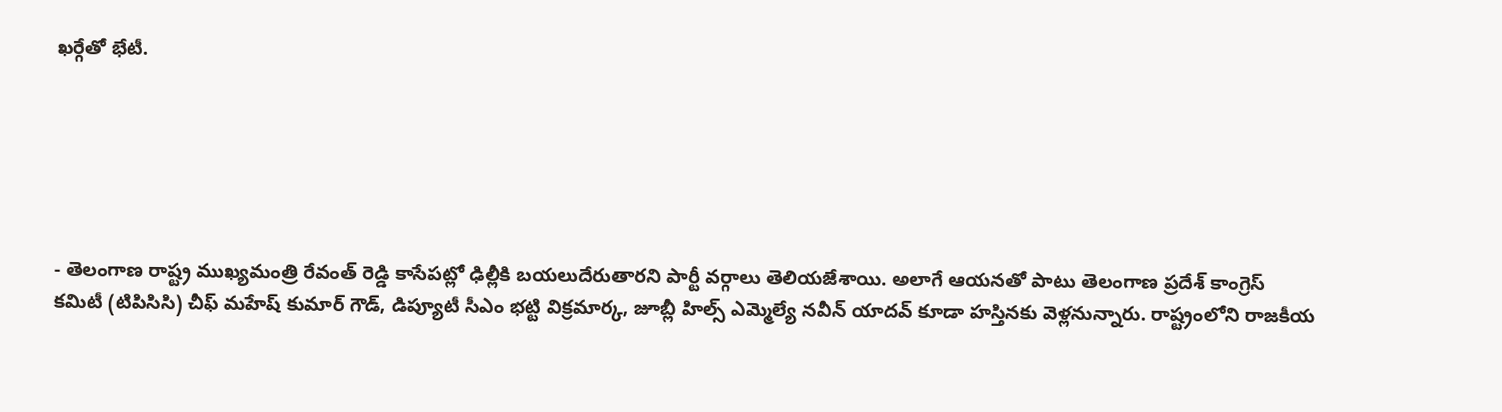ఖర్గేతో భేటీ.






- తెలంగాణ రాష్ట్ర ముఖ్యమంత్రి రేవంత్ రెడ్డి కాసేపట్లో ఢిల్లీకి బయలుదేరుతారని పార్టీ వర్గాలు తెలియజేశాయి. అలాగే ఆయనతో పాటు తెలంగాణ ప్రదేశ్ కాంగ్రెస్ కమిటీ (టిపిసిసి) చీఫ్ మహేష్ కుమార్ గౌడ్, డిప్యూటీ సీఎం భట్టి విక్రమార్క, జూబ్లీ హిల్స్ ఎమ్మెల్యే నవీన్ యాదవ్ కూడా హస్తినకు వెళ్లనున్నారు. రాష్ట్రంలోని రాజకీయ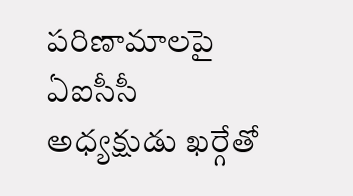పరిణామాలపై ఏఐసీసీ అధ్యక్షుడు ఖర్గేతో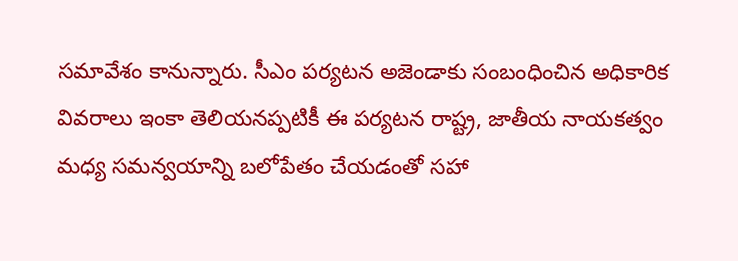సమావేశం కానున్నారు. సీఎం పర్యటన అజెండాకు సంబంధించిన అధికారిక వివరాలు ఇంకా తెలియనప్పటికీ ఈ పర్యటన రాష్ట్ర, జాతీయ నాయకత్వం మధ్య సమన్వయాన్ని బలోపేతం చేయడంతో సహా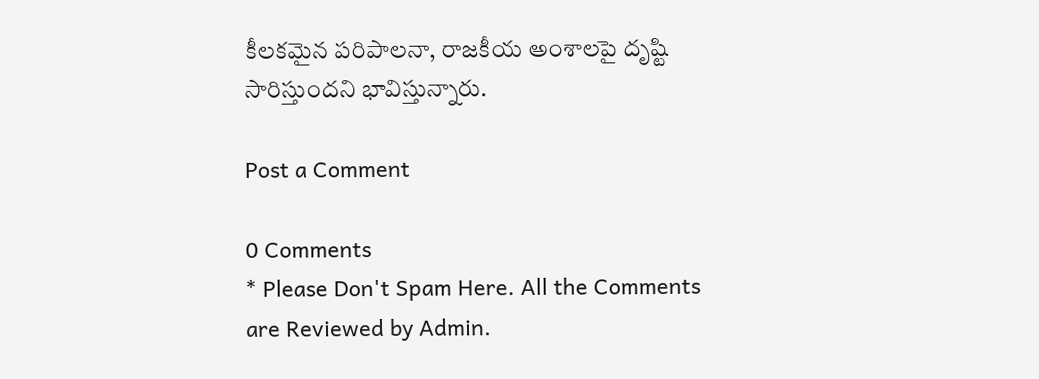కీలకమైన పరిపాలనా, రాజకీయ అంశాలపై దృష్టి సారిస్తుందని భావిస్తున్నారు.

Post a Comment

0 Comments
* Please Don't Spam Here. All the Comments are Reviewed by Admin.